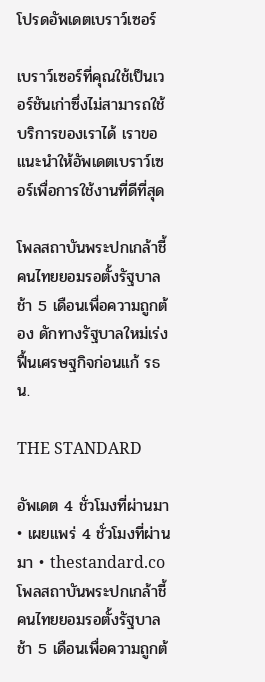โปรดอัพเดตเบราว์เซอร์

เบราว์เซอร์ที่คุณใช้เป็นเวอร์ชันเก่าซึ่งไม่สามารถใช้บริการของเราได้ เราขอแนะนำให้อัพเดตเบราว์เซอร์เพื่อการใช้งานที่ดีที่สุด

โพลสถาบันพระปกเกล้าชี้ คนไทยยอมรอตั้งรัฐบาลช้า 5 เดือนเพื่อความถูกต้อง ดักทางรัฐบาลใหม่เร่งฟื้นเศรษฐกิจก่อนแก้ รธน.

THE STANDARD

อัพเดต 4 ชั่วโมงที่ผ่านมา • เผยแพร่ 4 ชั่วโมงที่ผ่านมา • thestandard.co
โพลสถาบันพระปกเกล้าชี้ คนไทยยอมรอตั้งรัฐบาลช้า 5 เดือนเพื่อความถูกต้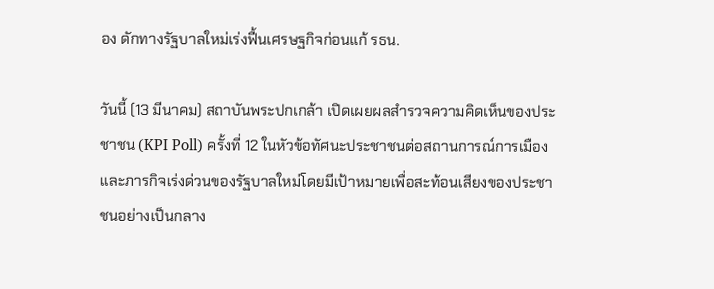อง ดักทางรัฐบาลใหม่เร่งฟื้นเศรษฐกิจก่อนแก้ รธน.

วันนี้ (13 มีนาคม) สถาบันพระปกเกล้า เปิดเผยผลสำรวจความคิดเห็นของประชาชน (KPI Poll) ครั้งที่ 12 ในหัวข้อทัศนะประชาชนต่อสถานการณ์การเมืองและภารกิจเร่งด่วนของรัฐบาลใหม่โดยมีเป้าหมายเพื่อสะท้อนเสียงของประชาชนอย่างเป็นกลาง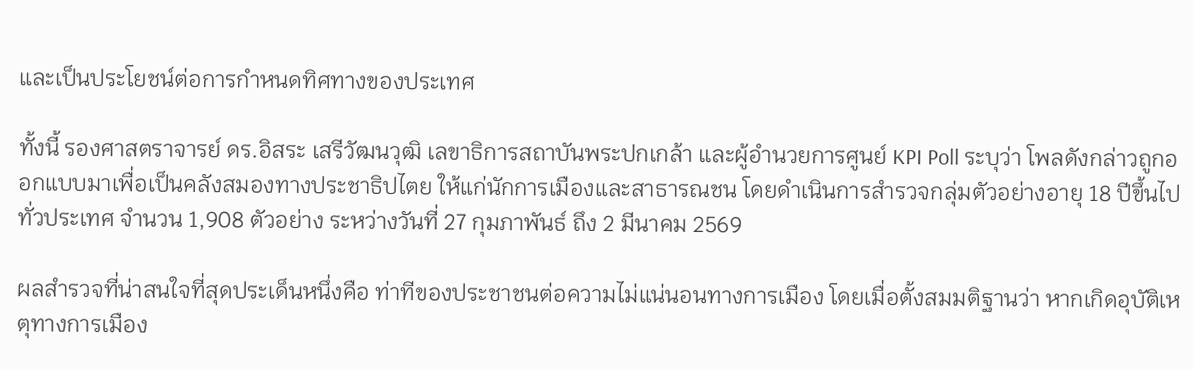และเป็นประโยชน์ต่อการกำหนดทิศทางของประเทศ

ทั้งนี้ รองศาสตราจารย์ ดร.อิสระ เสรีวัฒนวุฒิ เลขาธิการสถาบันพระปกเกล้า และผู้อำนวยการศูนย์ KPI Poll ระบุว่า โพลดังกล่าวถูกออกแบบมาเพื่อเป็นคลังสมองทางประชาธิปไตย ให้แก่นักการเมืองและสาธารณชน โดยดำเนินการสำรวจกลุ่มตัวอย่างอายุ 18 ปีขึ้นไปทั่วประเทศ จำนวน 1,908 ตัวอย่าง ระหว่างวันที่ 27 กุมภาพันธ์ ถึง 2 มีนาคม 2569

ผลสำรวจที่น่าสนใจที่สุดประเด็นหนึ่งคือ ท่าทีของประชาชนต่อความไม่แน่นอนทางการเมือง โดยเมื่อตั้งสมมติฐานว่า หากเกิดอุบัติเหตุทางการเมือง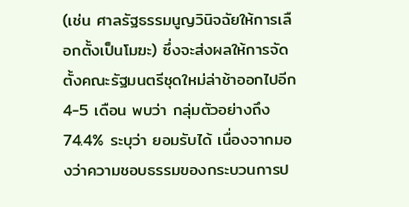(เช่น ศาลรัฐธรรมนูญวินิจฉัยให้การเลือกตั้งเป็นโมฆะ) ซึ่งจะส่งผลให้การจัดตั้งคณะรัฐมนตรีชุดใหม่ล่าช้าออกไปอีก 4-5 เดือน พบว่า กลุ่มตัวอย่างถึง 74.4% ระบุว่า ยอมรับได้ เนื่องจากมองว่าความชอบธรรมของกระบวนการป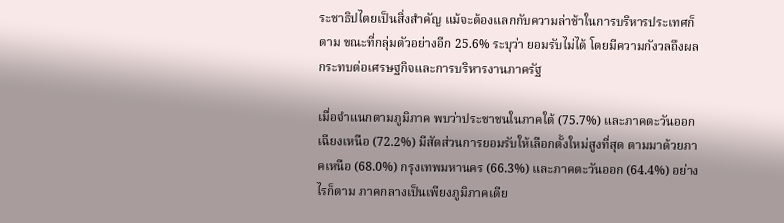ระชาธิปไตยเป็นสิ่งสำคัญ แม้จะต้องแลกกับความล่าช้าในการบริหารประเทศก็ตาม ขณะที่กลุ่มตัวอย่างอีก 25.6% ระบุว่า ยอมรับไม่ได้ โดยมีความกังวลถึงผลกระทบต่อเศรษฐกิจและการบริหารงานภาครัฐ

เมื่อจำแนกตามภูมิภาค พบว่าประชาชนในภาคใต้ (75.7%) และภาคตะวันออกเฉียงเหนือ (72.2%) มีสัดส่วนการยอมรับให้เลือกตั้งใหม่สูงที่สุด ตามมาด้วยภาคเหนือ (68.0%) กรุงเทพมหานคร (66.3%) และภาคตะวันออก (64.4%) อย่างไรก็ตาม ภาคกลางเป็นเพียงภูมิภาคเดีย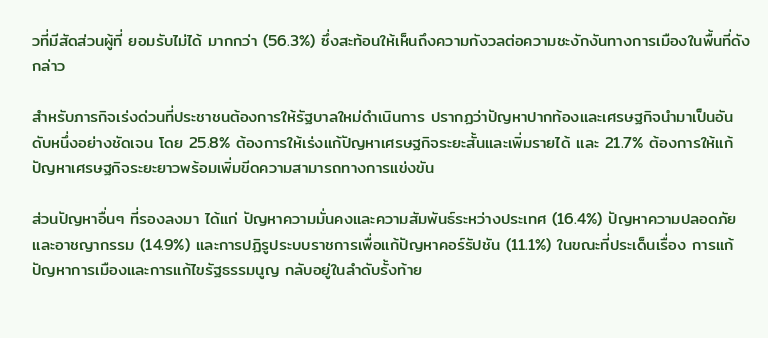วที่มีสัดส่วนผู้ที่ ยอมรับไม่ได้ มากกว่า (56.3%) ซึ่งสะท้อนให้เห็นถึงความกังวลต่อความชะงักงันทางการเมืองในพื้นที่ดังกล่าว

สำหรับภารกิจเร่งด่วนที่ประชาชนต้องการให้รัฐบาลใหม่ดำเนินการ ปรากฏว่าปัญหาปากท้องและเศรษฐกิจนำมาเป็นอันดับหนึ่งอย่างชัดเจน โดย 25.8% ต้องการให้เร่งแก้ปัญหาเศรษฐกิจระยะสั้นและเพิ่มรายได้ และ 21.7% ต้องการให้แก้ปัญหาเศรษฐกิจระยะยาวพร้อมเพิ่มขีดความสามารถทางการแข่งขัน

ส่วนปัญหาอื่นๆ ที่รองลงมา ได้แก่ ปัญหาความมั่นคงและความสัมพันธ์ระหว่างประเทศ (16.4%) ปัญหาความปลอดภัยและอาชญากรรม (14.9%) และการปฏิรูประบบราชการเพื่อแก้ปัญหาคอร์รัปชัน (11.1%) ในขณะที่ประเด็นเรื่อง การแก้ปัญหาการเมืองและการแก้ไขรัฐธรรมนูญ กลับอยู่ในลำดับรั้งท้าย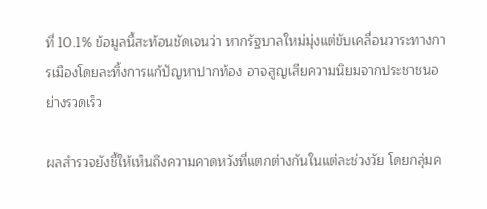ที่ 10.1% ข้อมูลนี้สะท้อนชัดเจนว่า หากรัฐบาลใหม่มุ่งแต่ขับเคลื่อนวาระทางการเมืองโดยละทิ้งการแก้ปัญหาปากท้อง อาจสูญเสียความนิยมจากประชาชนอย่างรวดเร็ว

ผลสำรวจยังชี้ให้เห็นถึงความคาดหวังที่แตกต่างกันในแต่ละช่วงวัย โดยกลุ่มค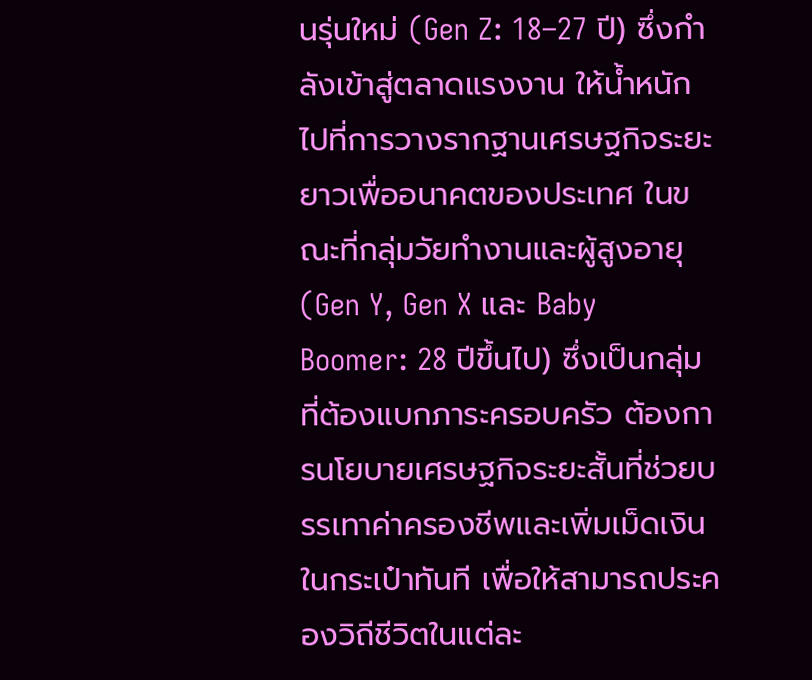นรุ่นใหม่ (Gen Z: 18–27 ปี) ซึ่งกำลังเข้าสู่ตลาดแรงงาน ให้น้ำหนักไปที่การวางรากฐานเศรษฐกิจระยะยาวเพื่ออนาคตของประเทศ ในขณะที่กลุ่มวัยทำงานและผู้สูงอายุ (Gen Y, Gen X และ Baby Boomer: 28 ปีขึ้นไป) ซึ่งเป็นกลุ่มที่ต้องแบกภาระครอบครัว ต้องการนโยบายเศรษฐกิจระยะสั้นที่ช่วยบรรเทาค่าครองชีพและเพิ่มเม็ดเงินในกระเป๋าทันที เพื่อให้สามารถประคองวิถีชีวิตในแต่ละ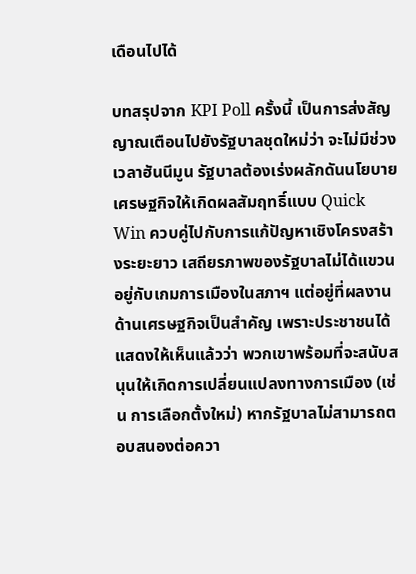เดือนไปได้

บทสรุปจาก KPI Poll ครั้งนี้ เป็นการส่งสัญญาณเตือนไปยังรัฐบาลชุดใหม่ว่า จะไม่มีช่วงเวลาฮันนีมูน รัฐบาลต้องเร่งผลักดันนโยบายเศรษฐกิจให้เกิดผลสัมฤทธิ์แบบ Quick Win ควบคู่ไปกับการแก้ปัญหาเชิงโครงสร้างระยะยาว เสถียรภาพของรัฐบาลไม่ได้แขวนอยู่กับเกมการเมืองในสภาฯ แต่อยู่ที่ผลงานด้านเศรษฐกิจเป็นสำคัญ เพราะประชาชนได้แสดงให้เห็นแล้วว่า พวกเขาพร้อมที่จะสนับสนุนให้เกิดการเปลี่ยนแปลงทางการเมือง (เช่น การเลือกตั้งใหม่) หากรัฐบาลไม่สามารถตอบสนองต่อควา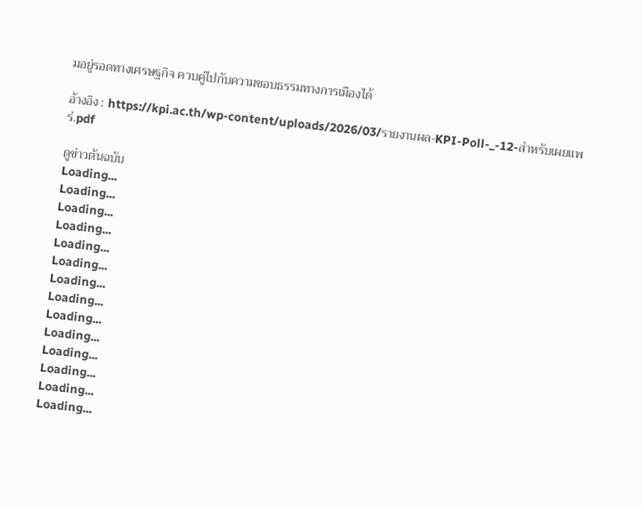มอยู่รอดทางเศรษฐกิจ ควบคู่ไปกับความชอบธรรมทางการเมืองได้

อ้างอิง : https://kpi.ac.th/wp-content/uploads/2026/03/รายงานผล-KPI-Poll-_-12-สำหรับเผยแพร่.pdf

ดูข่าวต้นฉบับ
Loading...
Loading...
Loading...
Loading...
Loading...
Loading...
Loading...
Loading...
Loading...
Loading...
Loading...
Loading...
Loading...
Loading...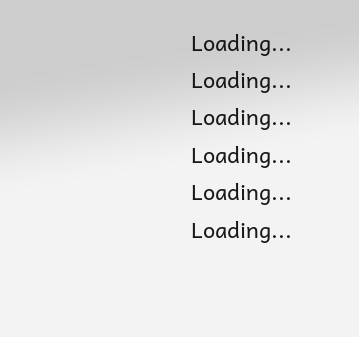Loading...
Loading...
Loading...
Loading...
Loading...
Loading...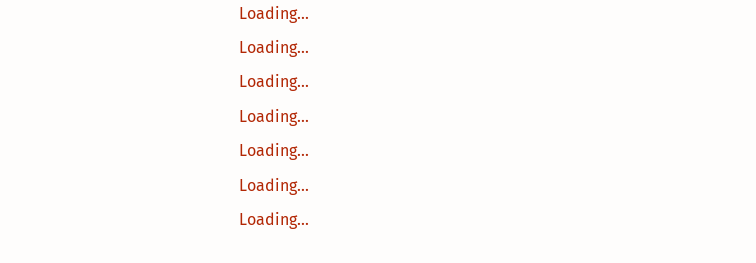Loading...
Loading...
Loading...
Loading...
Loading...
Loading...
Loading...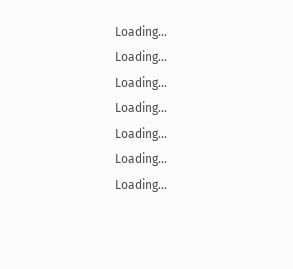Loading...
Loading...
Loading...
Loading...
Loading...
Loading...
Loading...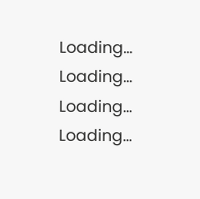Loading...
Loading...
Loading...
Loading...